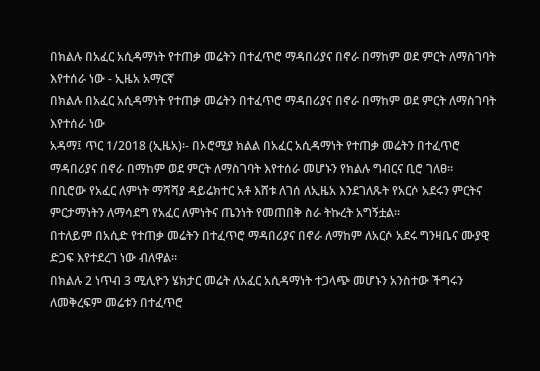በክልሉ በአፈር አሲዳማነት የተጠቃ መሬትን በተፈጥሮ ማዳበሪያና በኖራ በማከም ወደ ምርት ለማስገባት እየተሰራ ነው - ኢዜአ አማርኛ
በክልሉ በአፈር አሲዳማነት የተጠቃ መሬትን በተፈጥሮ ማዳበሪያና በኖራ በማከም ወደ ምርት ለማስገባት እየተሰራ ነው
አዳማ፤ ጥር 1/2018 (ኢዜአ)፡- በኦሮሚያ ክልል በአፈር አሲዳማነት የተጠቃ መሬትን በተፈጥሮ ማዳበሪያና በኖራ በማከም ወደ ምርት ለማስገባት እየተሰራ መሆኑን የክልሉ ግብርና ቢሮ ገለፀ።
በቢሮው የአፈር ለምነት ማሻሻያ ዳይሬክተር አቶ እሸቱ ለገሰ ለኢዜአ እንደገለጹት የአርሶ አደሩን ምርትና ምርታማነትን ለማሳደግ የአፈር ለምነትና ጤንነት የመጠበቅ ስራ ትኩረት አግኝቷል።
በተለይም በአሲድ የተጠቃ መሬትን በተፈጥሮ ማዳበሪያና በኖራ ለማከም ለአርሶ አደሩ ግንዛቤና ሙያዊ ድጋፍ እየተደረገ ነው ብለዋል።
በክልሉ 2 ነጥብ 3 ሚሊዮን ሄክታር መሬት ለአፈር አሲዳማነት ተጋላጭ መሆኑን አንስተው ችግሩን ለመቅረፍም መሬቱን በተፈጥሮ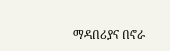ማዳበሪያና በኖራ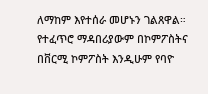ለማከም እየተሰራ መሆኑን ገልጸዋል።
የተፈጥሮ ማዳበሪያውም በኮምፖስትና በቨርሚ ኮምፖስት እንዲሁም የባዮ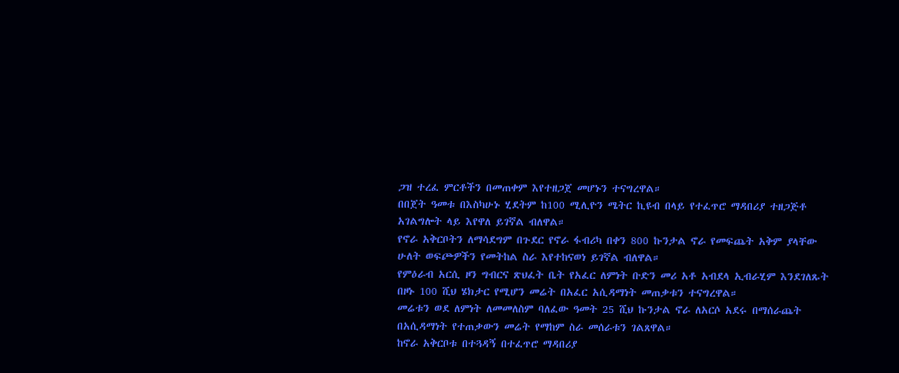ጋዝ ተረፈ ምርቶችን በመጠቀም እየተዘጋጀ መሆኑን ተናግረዋል።
በበጀት ዓመቱ በእስካሁኑ ሂደትም ከ100 ሚሊዮን ሜትር ኪዩብ በላይ የተፈጥሮ ማዳበሪያ ተዘጋጅቶ አገልግሎት ላይ እየዋለ ይገኛል ብለዋል።
የኖራ አቅርቦትን ለማሳደግም በጉደር የኖራ ፋብሪካ በቀን 800 ኩንታል ኖራ የመፍጨት አቅም ያላቸው ሁለት ወፍጮዎችን የመትከል ስራ እየተከናወነ ይገኛል ብለዋል።
የምዕራብ አርሲ ዞን ግብርና ጽህፈት ቤት የአፈር ለምነት ቡድን መሪ አቶ አብደላ ኢብራሂም እንደገለጹት በዞኑ 100 ሺህ ሄክታር የሚሆን መሬት በአፈር አሲዳማነት መጠቃቱን ተናግረዋል።
መሬቱን ወደ ለምነት ለመመለስም ባለፈው ዓመት 25 ሺህ ኩንታል ኖራ ለአርሶ አደሩ በማሰራጨት በአሲዳማነት የተጠቃውን መሬት የማከም ስራ መሰራቱን ገልጸዋል።
ከኖራ አቅርቦቱ በተጓዳኝ በተፈጥሮ ማዳበሪያ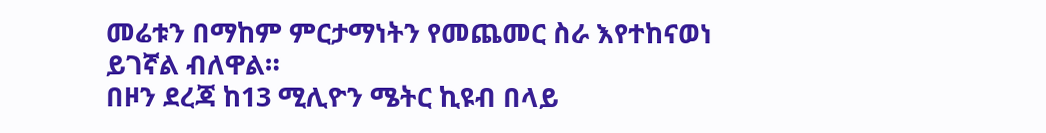መሬቱን በማከም ምርታማነትን የመጨመር ስራ እየተከናወነ ይገኛል ብለዋል።
በዞን ደረጃ ከ13 ሚሊዮን ሜትር ኪዩብ በላይ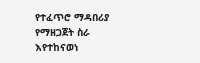የተፈጥሮ ማዳበሪያ የማዘጋጀት ስራ እየተከናወነ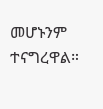መሆኑንም ተናግረዋል።